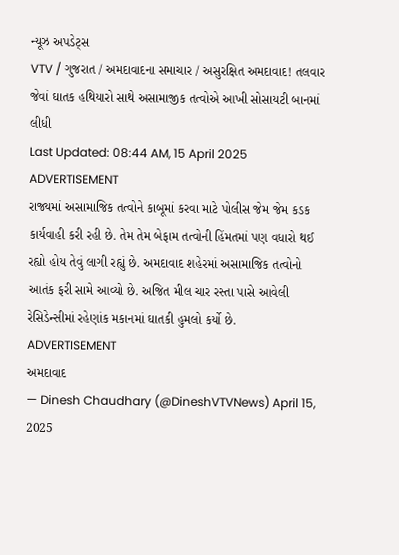ન્યૂઝ અપડેટ્સ
VTV / ગુજરાત / અમદાવાદના સમાચાર / અસુરક્ષિત અમદાવાદ! તલવાર જેવાં ઘાતક હથિયારો સાથે અસામાજીક તત્વોએ આખી સોસાયટી બાનમાં લીધી
Last Updated: 08:44 AM, 15 April 2025
ADVERTISEMENT
રાજ્યમાં અસામાજિક તત્વોને કાબૂમાં કરવા માટે પોલીસ જેમ જેમ કડક કાર્યવાહી કરી રહી છે. તેમ તેમ બેફામ તત્વોની હિંમતમાં પણ વધારો થઈ રહ્યો હોય તેવું લાગી રહ્યું છે. અમદાવાદ શહેરમાં અસામાજિક તત્વોનો આતંક ફરી સામે આવ્યો છે. અજિત મીલ ચાર રસ્તા પાસે આવેલી રેસિડેન્સીમાં રહેણાંક મકાનમાં ઘાતકી હુમલો કર્યો છે.
ADVERTISEMENT
અમદાવાદ
— Dinesh Chaudhary (@DineshVTVNews) April 15, 2025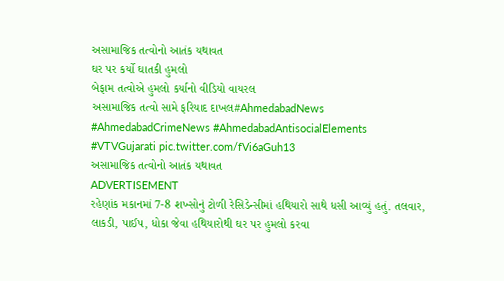અસામાજિક તત્વોનો આતંક યથાવત
ઘર પર કર્યો ઘાતકી હુમલો
બેફામ તત્વોએ હુમલો કર્યાનો વીડિયો વાયરલ
અસામાજિક તત્વો સામે ફરિયાદ દાખલ#AhmedabadNews #AhmedabadCrimeNews #AhmedabadAntisocialElements #VTVGujarati pic.twitter.com/fVi6aGuh13
અસામાજિક તત્વોનો આતંક યથાવત
ADVERTISEMENT
રહેણાંક મકાનમાં 7-8 શખ્સોનું ટોળી રેસિડેન્સીમાં હથિયારો સાથે ધસી આવ્યું હતું. તલવાર, લાકડી, પાઈપ, ધોકા જેવા હથિયારોથી ઘર પર હુમલો કરવા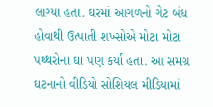લાગ્યા હતા. ઘરમાં આગળનો ગેટ બંધ હોવાથી ઉત્પાતી શખ્સોએ મોટા મોટા પથ્થરોના ઘા પણ કર્યા હતા. આ સમગ્ર ઘટનાનો વીડિયો સોશિયલ મીડિયામાં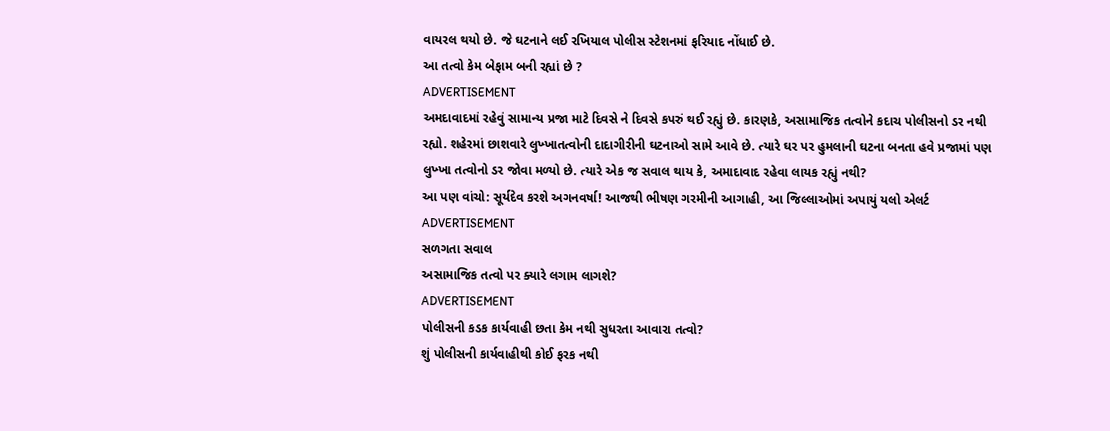વાયરલ થયો છે. જે ઘટનાને લઈ રખિયાલ પોલીસ સ્ટેશનમાં ફરિયાદ નોંધાઈ છે.
આ તત્વો કેમ બેફામ બની રહ્યાં છે ?
ADVERTISEMENT
અમદાવાદમાં રહેવું સામાન્ય પ્રજા માટે દિવસે ને દિવસે કપરું થઈ રહ્યું છે. કારણકે, અસામાજિક તત્વોને કદાચ પોલીસનો ડર નથી રહ્યો. શહેરમાં છાશવારે લુખ્ખાતત્વોની દાદાગીરીની ઘટનાઓ સામે આવે છે. ત્યારે ઘર પર હુમલાની ઘટના બનતા હવે પ્રજામાં પણ લુખ્ખા તત્વોનો ડર જોવા મળ્યો છે. ત્યારે એક જ સવાલ થાય કે, અમાદાવાદ રહેવા લાયક રહ્યું નથી?
આ પણ વાંચો: સૂર્યદેવ કરશે અગનવર્ષા! આજથી ભીષણ ગરમીની આગાહી, આ જિલ્લાઓમાં અપાયું યલો એલર્ટ
ADVERTISEMENT
સળગતા સવાલ
અસામાજિક તત્વો પર ક્યારે લગામ લાગશે?
ADVERTISEMENT
પોલીસની કડક કાર્યવાહી છતા કેમ નથી સુધરતા આવારા તત્વો?
શું પોલીસની કાર્યવાહીથી કોઈ ફરક નથી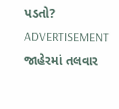પડતો?
ADVERTISEMENT
જાહેરમાં તલવાર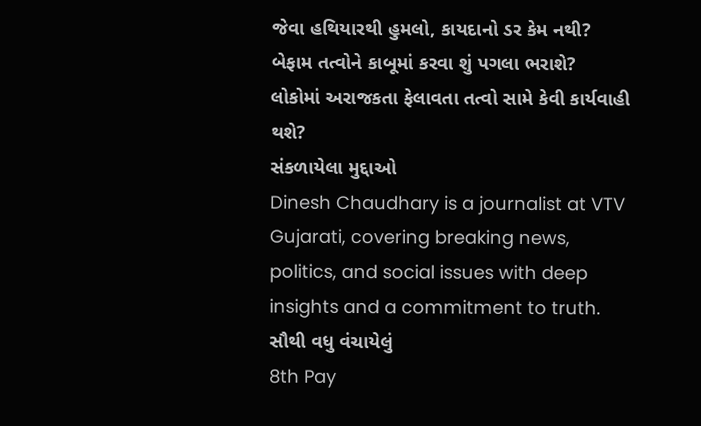જેવા હથિયારથી હુમલો, કાયદાનો ડર કેમ નથી?
બેફામ તત્વોને કાબૂમાં કરવા શું પગલા ભરાશે?
લોકોમાં અરાજકતા ફેલાવતા તત્વો સામે કેવી કાર્યવાહી થશે?
સંકળાયેલા મુદ્દાઓ
Dinesh Chaudhary is a journalist at VTV Gujarati, covering breaking news, politics, and social issues with deep insights and a commitment to truth.
સૌથી વધુ વંચાયેલું
8th Pay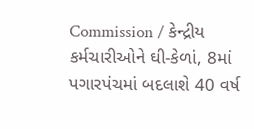Commission / કેન્દ્રીય કર્મચારીઓને ઘી-કેળાં, 8માં પગારપંચમાં બદલાશે 40 વર્ષ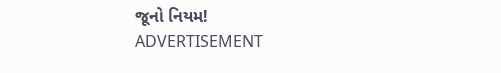જૂનો નિયમ!
ADVERTISEMENT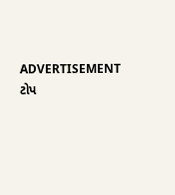ADVERTISEMENT
ટોપ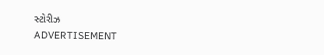સ્ટોરીઝ
ADVERTISEMENT